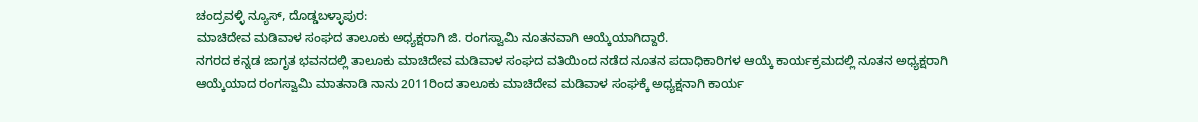ಚಂದ್ರವಳ್ಳಿ ನ್ಯೂಸ್, ದೊಡ್ಡಬಳ್ಳಾಪುರ:
ಮಾಚಿದೇವ ಮಡಿವಾಳ ಸಂಘದ ತಾಲೂಕು ಅಧ್ಯಕ್ಷರಾಗಿ ಜಿ. ರಂಗಸ್ವಾಮಿ ನೂತನವಾಗಿ ಆಯ್ಕೆಯಾಗಿದ್ದಾರೆ.
ನಗರದ ಕನ್ನಡ ಜಾಗೃತ ಭವನದಲ್ಲಿ ತಾಲೂಕು ಮಾಚಿದೇವ ಮಡಿವಾಳ ಸಂಘದ ವತಿಯಿಂದ ನಡೆದ ನೂತನ ಪದಾಧಿಕಾರಿಗಳ ಆಯ್ಕೆ ಕಾರ್ಯಕ್ರಮದಲ್ಲಿ ನೂತನ ಅಧ್ಯಕ್ಷರಾಗಿ ಆಯ್ಕೆಯಾದ ರಂಗಸ್ವಾಮಿ ಮಾತನಾಡಿ ನಾನು 2011ರಿಂದ ತಾಲೂಕು ಮಾಚಿದೇವ ಮಡಿವಾಳ ಸಂಘಕ್ಕೆ ಅಧ್ಯಕ್ಷನಾಗಿ ಕಾರ್ಯ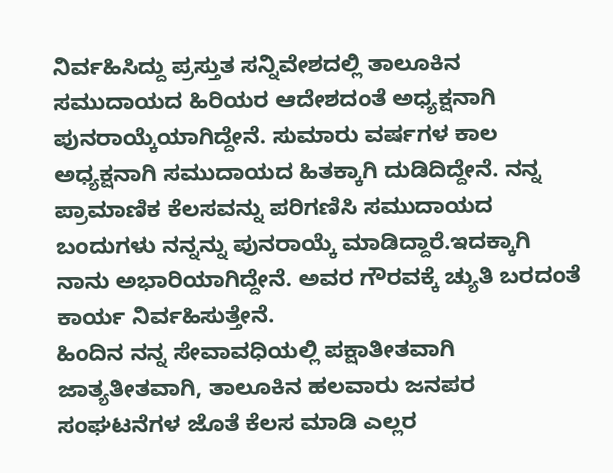ನಿರ್ವಹಿಸಿದ್ದು ಪ್ರಸ್ತುತ ಸನ್ನಿವೇಶದಲ್ಲಿ ತಾಲೂಕಿನ ಸಮುದಾಯದ ಹಿರಿಯರ ಆದೇಶದಂತೆ ಅಧ್ಯಕ್ಷನಾಗಿ ಪುನರಾಯ್ಕೆಯಾಗಿದ್ದೇನೆ. ಸುಮಾರು ವರ್ಷಗಳ ಕಾಲ ಅಧ್ಯಕ್ಷನಾಗಿ ಸಮುದಾಯದ ಹಿತಕ್ಕಾಗಿ ದುಡಿದಿದ್ದೇನೆ. ನನ್ನ ಪ್ರಾಮಾಣಿಕ ಕೆಲಸವನ್ನು ಪರಿಗಣಿಸಿ ಸಮುದಾಯದ ಬಂದುಗಳು ನನ್ನನ್ನು ಪುನರಾಯ್ಕೆ ಮಾಡಿದ್ದಾರೆ.ಇದಕ್ಕಾಗಿ ನಾನು ಅಭಾರಿಯಾಗಿದ್ದೇನೆ. ಅವರ ಗೌರವಕ್ಕೆ ಚ್ಯುತಿ ಬರದಂತೆ ಕಾರ್ಯ ನಿರ್ವಹಿಸುತ್ತೇನೆ.
ಹಿಂದಿನ ನನ್ನ ಸೇವಾವಧಿಯಲ್ಲಿ ಪಕ್ಷಾತೀತವಾಗಿ ಜಾತ್ಯತೀತವಾಗಿ, ತಾಲೂಕಿನ ಹಲವಾರು ಜನಪರ ಸಂಘಟನೆಗಳ ಜೊತೆ ಕೆಲಸ ಮಾಡಿ ಎಲ್ಲರ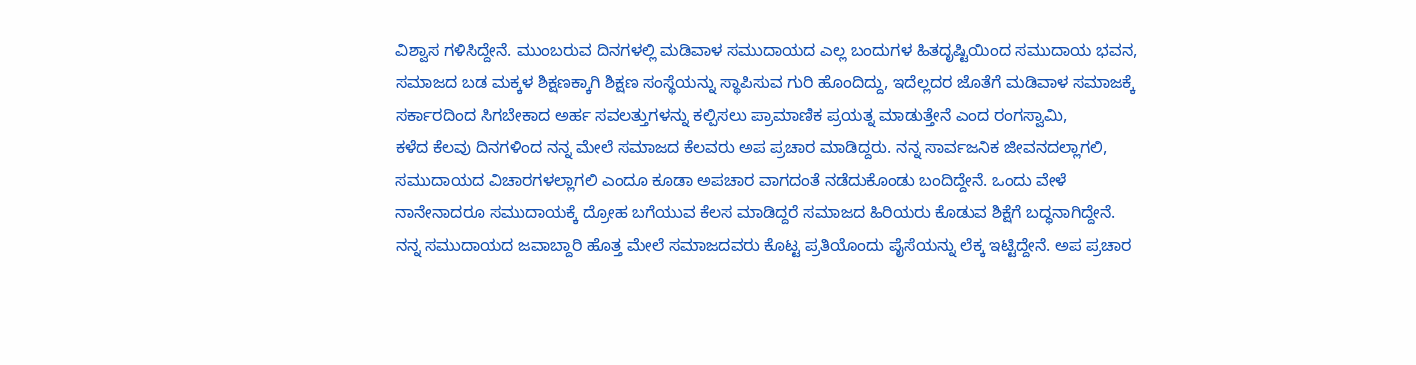ವಿಶ್ವಾಸ ಗಳಿಸಿದ್ದೇನೆ. ಮುಂಬರುವ ದಿನಗಳಲ್ಲಿ ಮಡಿವಾಳ ಸಮುದಾಯದ ಎಲ್ಲ ಬಂದುಗಳ ಹಿತದೃಷ್ಟಿಯಿಂದ ಸಮುದಾಯ ಭವನ, ಸಮಾಜದ ಬಡ ಮಕ್ಕಳ ಶಿಕ್ಷಣಕ್ಕಾಗಿ ಶಿಕ್ಷಣ ಸಂಸ್ಥೆಯನ್ನು ಸ್ಥಾಪಿಸುವ ಗುರಿ ಹೊಂದಿದ್ದು, ಇದೆಲ್ಲದರ ಜೊತೆಗೆ ಮಡಿವಾಳ ಸಮಾಜಕ್ಕೆ ಸರ್ಕಾರದಿಂದ ಸಿಗಬೇಕಾದ ಅರ್ಹ ಸವಲತ್ತುಗಳನ್ನು ಕಲ್ಪಿಸಲು ಪ್ರಾಮಾಣಿಕ ಪ್ರಯತ್ನ ಮಾಡುತ್ತೇನೆ ಎಂದ ರಂಗಸ್ವಾಮಿ,
ಕಳೆದ ಕೆಲವು ದಿನಗಳಿಂದ ನನ್ನ ಮೇಲೆ ಸಮಾಜದ ಕೆಲವರು ಅಪ ಪ್ರಚಾರ ಮಾಡಿದ್ದರು. ನನ್ನ ಸಾರ್ವಜನಿಕ ಜೀವನದಲ್ಲಾಗಲಿ, ಸಮುದಾಯದ ವಿಚಾರಗಳಲ್ಲಾಗಲಿ ಎಂದೂ ಕೂಡಾ ಅಪಚಾರ ವಾಗದಂತೆ ನಡೆದುಕೊಂಡು ಬಂದಿದ್ದೇನೆ. ಒಂದು ವೇಳೆ ನಾನೇನಾದರೂ ಸಮುದಾಯಕ್ಕೆ ದ್ರೋಹ ಬಗೆಯುವ ಕೆಲಸ ಮಾಡಿದ್ದರೆ ಸಮಾಜದ ಹಿರಿಯರು ಕೊಡುವ ಶಿಕ್ಷೆಗೆ ಬದ್ಧನಾಗಿದ್ದೇನೆ.
ನನ್ನ ಸಮುದಾಯದ ಜವಾಬ್ದಾರಿ ಹೊತ್ತ ಮೇಲೆ ಸಮಾಜದವರು ಕೊಟ್ಟ ಪ್ರತಿಯೊಂದು ಪೈಸೆಯನ್ನು ಲೆಕ್ಕ ಇಟ್ಟಿದ್ದೇನೆ. ಅಪ ಪ್ರಚಾರ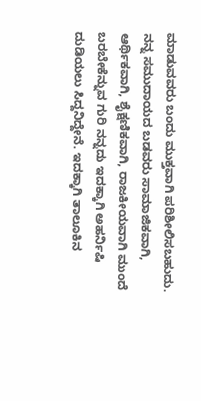ಮಾಡುವವರು ಬಂದು ಮುಕ್ತವಾಗಿ ಪರಿಶೀಲಿಸಬಹುದು. ನನ್ನ ಸಮುದಾಯದ ಬಡವರು ಸಾಮಾಜಿಕವಾಗಿ, ಆರ್ಥಿಕವಾಗಿ, ಶೈಕ್ಷಣಿಕವಾಗಿ, ರಾಜಕೀಯವಾಗಿ ಮುಂದೆ ಬರಬೇಕೆನ್ನುವ ಗುರಿ ನನ್ನದು ಇದಕ್ಕಾಗಿ ಅಹರ್ನಿಷಿ ದುಡಿಯಲು ಸಿದ್ದನಿದ್ದೇನೆ. ಇದಕ್ಕಾಗಿ ತಾಲೂಕಿನ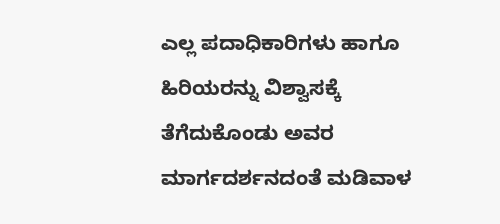ಎಲ್ಲ ಪದಾಧಿಕಾರಿಗಳು ಹಾಗೂ ಹಿರಿಯರನ್ನು ವಿಶ್ವಾಸಕ್ಕೆ ತೆಗೆದುಕೊಂಡು ಅವರ ಮಾರ್ಗದರ್ಶನದಂತೆ ಮಡಿವಾಳ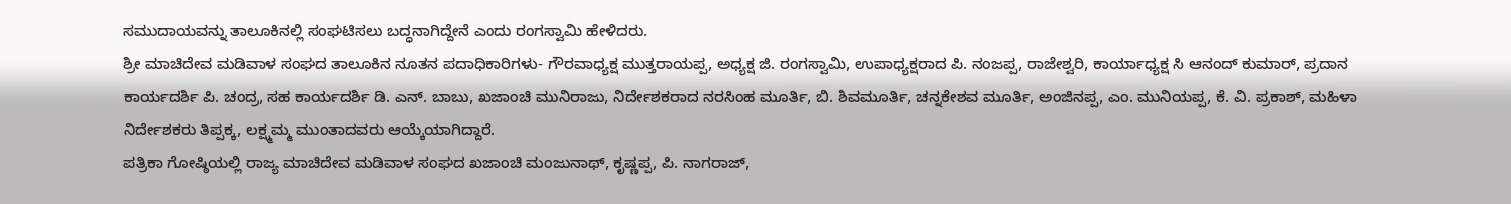ಸಮುದಾಯವನ್ನು ತಾಲೂಕಿನಲ್ಲಿ ಸಂಘಟಿಸಲು ಬದ್ಧನಾಗಿದ್ದೇನೆ ಎಂದು ರಂಗಸ್ವಾಮಿ ಹೇಳಿದರು.
ಶ್ರೀ ಮಾಚಿದೇವ ಮಡಿವಾಳ ಸಂಘದ ತಾಲೂಕಿನ ನೂತನ ಪದಾಧಿಕಾರಿಗಳು- ಗೌರವಾಧ್ಯಕ್ಷ ಮುತ್ತರಾಯಪ್ಪ, ಅಧ್ಯಕ್ಷ ಜಿ. ರಂಗಸ್ವಾಮಿ, ಉಪಾಧ್ಯಕ್ಷರಾದ ಪಿ. ನಂಜಪ್ಪ, ರಾಜೇಶ್ವರಿ, ಕಾರ್ಯಾಧ್ಯಕ್ಷ ಸಿ ಆನಂದ್ ಕುಮಾರ್, ಪ್ರದಾನ ಕಾರ್ಯದರ್ಶಿ ಪಿ. ಚಂದ್ರ, ಸಹ ಕಾರ್ಯದರ್ಶಿ ಡಿ. ಎನ್. ಬಾಬು, ಖಜಾಂಚಿ ಮುನಿರಾಜು, ನಿರ್ದೇಶಕರಾದ ನರಸಿಂಹ ಮೂರ್ತಿ, ಬಿ. ಶಿವಮೂರ್ತಿ, ಚನ್ನಕೇಶವ ಮೂರ್ತಿ, ಅಂಜಿನಪ್ಪ, ಎಂ. ಮುನಿಯಪ್ಪ, ಕೆ. ವಿ. ಪ್ರಕಾಶ್, ಮಹಿಳಾ ನಿರ್ದೇಶಕರು ತಿಪ್ಪಕ್ಕ, ಲಕ್ಷ್ಮಮ್ಮ ಮುಂತಾದವರು ಆಯ್ಕೆಯಾಗಿದ್ದಾರೆ.
ಪತ್ರಿಕಾ ಗೋಷ್ಠಿಯಲ್ಲಿ ರಾಜ್ಯ ಮಾಚಿದೇವ ಮಡಿವಾಳ ಸಂಘದ ಖಜಾಂಚಿ ಮಂಜುನಾಥ್, ಕೃಷ್ಣಪ್ಪ, ಪಿ. ನಾಗರಾಜ್,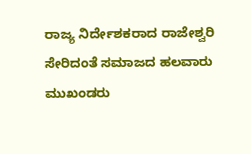ರಾಜ್ಯ ನಿರ್ದೇಶಕರಾದ ರಾಜೇಶ್ವರಿ ಸೇರಿದಂತೆ ಸಮಾಜದ ಹಲವಾರು ಮುಖಂಡರು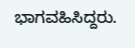ಭಾಗವಹಿಸಿದ್ದರು.